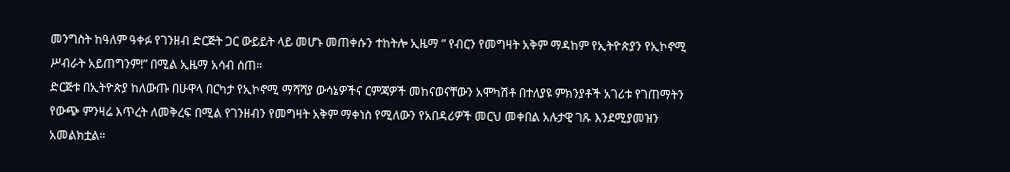መንግስት ከዓለም ዓቀፉ የገንዘብ ድርጅት ጋር ውይይት ላይ መሆኑ መጠቀሱን ተከትሎ ኢዜማ ” የብርን የመግዛት አቅም ማዳከም የኢትዮጵያን የኢኮኖሚ ሥብራት አይጠግንም!” በሚል ኢዜማ አሳብ ሰጠ።
ድርጅቱ በኢትዮጵያ ከለውጡ በሁዋላ በርካታ የኢኮኖሚ ማሻሻያ ውሳኔዎችና ርምጃዎች መከናወናቸውን አሞካሽቶ በተለያዩ ምክንያቶች አገሪቱ የገጠማትን የውጭ ምንዛሬ እጥረት ለመቅረፍ በሚል የገንዘብን የመግዛት አቅም ማቀነስ የሚለውን የአበዳሪዎች መርህ መቀበል አሉታዊ ገጹ እንደሚያመዝን አመልክቷል።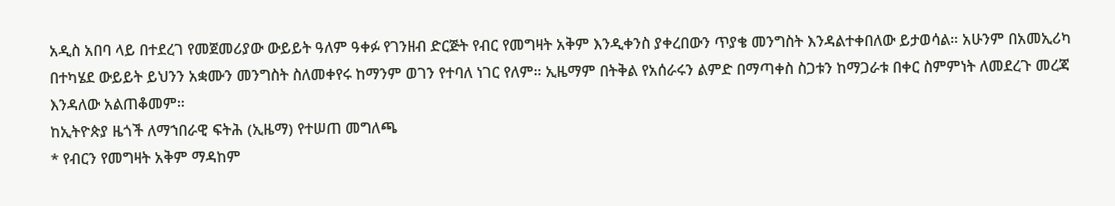አዲስ አበባ ላይ በተደረገ የመጀመሪያው ውይይት ዓለም ዓቀፉ የገንዘብ ድርጅት የብር የመግዛት አቅም እንዲቀንስ ያቀረበውን ጥያቄ መንግስት እንዳልተቀበለው ይታወሳል። አሁንም በአመኢሪካ በተካሄደ ውይይት ይህንን አቋሙን መንግስት ስለመቀየሩ ከማንም ወገን የተባለ ነገር የለም። ኢዜማም በትቅል የአሰራሩን ልምድ በማጣቀስ ስጋቱን ከማጋራቱ በቀር ስምምነት ለመደረጉ መረጃ እንዳለው አልጠቆመም።
ከኢትዮጵያ ዜጎች ለማኀበራዊ ፍትሕ (ኢዜማ) የተሠጠ መግለጫ
* የብርን የመግዛት አቅም ማዳከም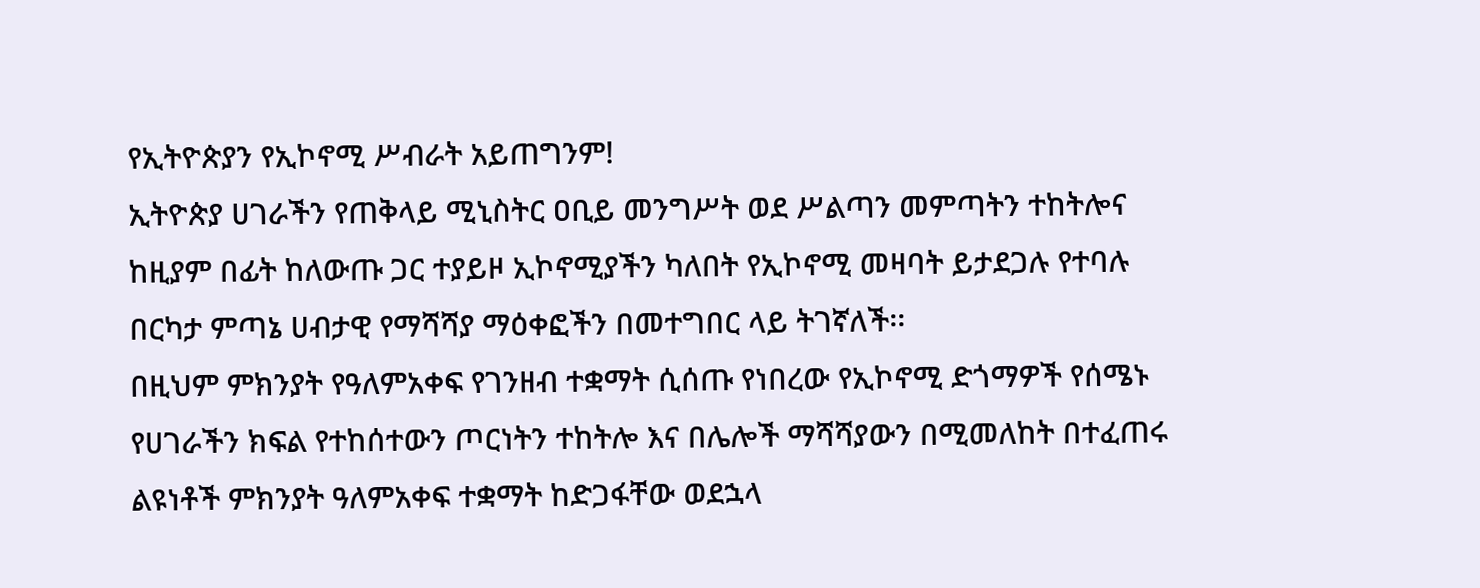የኢትዮጵያን የኢኮኖሚ ሥብራት አይጠግንም!
ኢትዮጵያ ሀገራችን የጠቅላይ ሚኒስትር ዐቢይ መንግሥት ወደ ሥልጣን መምጣትን ተከትሎና ከዚያም በፊት ከለውጡ ጋር ተያይዞ ኢኮኖሚያችን ካለበት የኢኮኖሚ መዛባት ይታደጋሉ የተባሉ በርካታ ምጣኔ ሀብታዊ የማሻሻያ ማዕቀፎችን በመተግበር ላይ ትገኛለች፡፡
በዚህም ምክንያት የዓለምአቀፍ የገንዘብ ተቋማት ሲሰጡ የነበረው የኢኮኖሚ ድጎማዎች የሰሜኑ የሀገራችን ክፍል የተከሰተውን ጦርነትን ተከትሎ እና በሌሎች ማሻሻያውን በሚመለከት በተፈጠሩ ልዩነቶች ምክንያት ዓለምአቀፍ ተቋማት ከድጋፋቸው ወደኋላ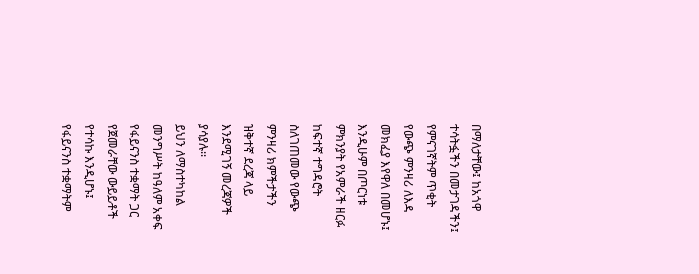በማለታቸው፤ ከአጎዋ ተሳትፏችን በመታገዳችን፤ የምናገኛትም ጥቂት የውጭ ምንዛሪ ለእዳ መክፈያ እየዋለ በመሆኑ፤ እንዲሁም በጦርነቱ ምክንያት የአምራች ዘርፉ ከፍተኛ ተግዳሮት ስለገጠመው የውጭ ምንዛሪ ክምችታችን ዝቅተኛ ደረጃ ላይ እንደሚገኝ መረጃዎች ያሳያሉ፡፡
ይህን ለማስተካከል መንግሥት ከዓለም አቀፍ የፋይናንስ ተቋማት ጋር የጀመራቸው ውይይቶች የተሳኩ እንዲሆኑ፤ የፋይናንስ ተቋማትም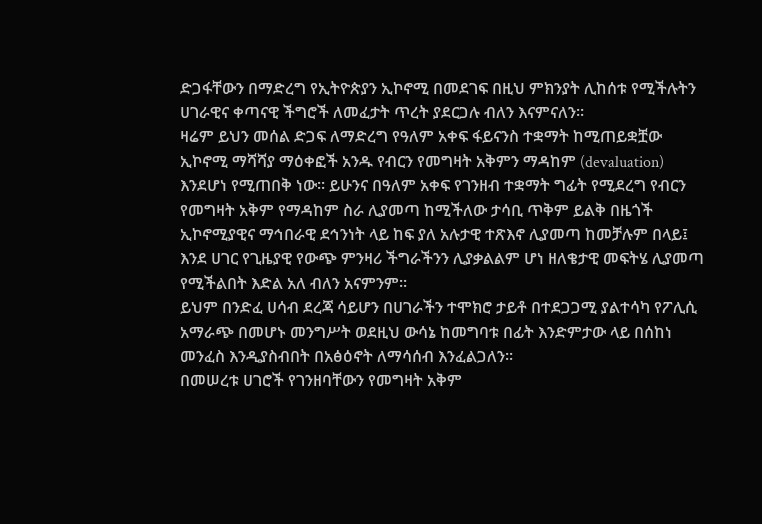ድጋፋቸውን በማድረግ የኢትዮጵያን ኢኮኖሚ በመደገፍ በዚህ ምክንያት ሊከሰቱ የሚችሉትን ሀገራዊና ቀጣናዊ ችግሮች ለመፈታት ጥረት ያደርጋሉ ብለን እናምናለን፡፡
ዛሬም ይህን መሰል ድጋፍ ለማድረግ የዓለም አቀፍ ፋይናንስ ተቋማት ከሚጠይቋቿው ኢኮኖሚ ማሻሻያ ማዕቀፎች አንዱ የብርን የመግዛት አቅምን ማዳከም (devaluation) እንደሆነ የሚጠበቅ ነው፡፡ ይሁንና በዓለም አቀፍ የገንዘብ ተቋማት ግፊት የሚደረግ የብርን የመግዛት አቅም የማዳከም ስራ ሊያመጣ ከሚችለው ታሳቢ ጥቅም ይልቅ በዜጎች ኢኮኖሚያዊና ማኅበራዊ ደኅንነት ላይ ከፍ ያለ አሉታዊ ተጽእኖ ሊያመጣ ከመቻሉም በላይ፤ እንደ ሀገር የጊዜያዊ የውጭ ምንዛሪ ችግራችንን ሊያቃልልም ሆነ ዘለቄታዊ መፍትሄ ሊያመጣ የሚችልበት እድል አለ ብለን አናምንም፡፡
ይህም በንድፈ ሀሳብ ደረጃ ሳይሆን በሀገራችን ተሞክሮ ታይቶ በተደጋጋሚ ያልተሳካ የፖሊሲ አማራጭ በመሆኑ መንግሥት ወደዚህ ውሳኔ ከመግባቱ በፊት እንድምታው ላይ በሰከነ መንፈስ እንዲያስብበት በአፅዕኖት ለማሳሰብ እንፈልጋለን፡፡
በመሠረቱ ሀገሮች የገንዘባቸውን የመግዛት አቅም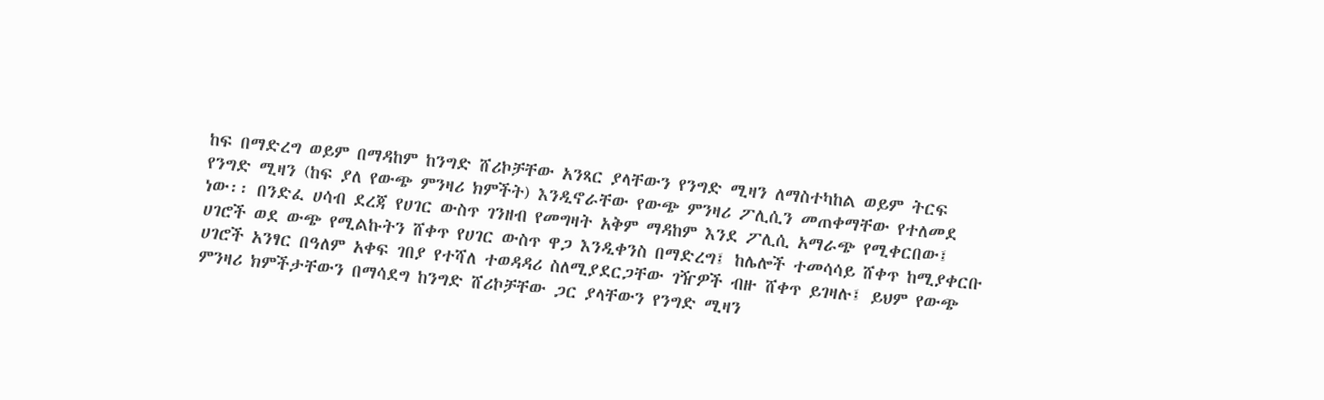ከፍ በማድረግ ወይም በማዳከም ከንግድ ሸሪኮቻቸው አንጻር ያላቸውን የንግድ ሚዛን ለማስተካከል ወይም ትርፍ የንግድ ሚዛን (ከፍ ያለ የውጭ ምንዛሪ ክምችት) እንዲኖራቸው የውጭ ምንዛሪ ፖሊሲን መጠቀማቸው የተለመደ ነው፡፡ በንድፈ ሀሳብ ደረጃ የሀገር ውስጥ ገንዘብ የመግዛት አቅም ማዳከም እንደ ፖሊሲ አማራጭ የሚቀርበው፤ ሀገሮች ወደ ውጭ የሚልኩትን ሸቀጥ የሀገር ውስጥ ዋጋ እንዲቀንስ በማድረግ፤ ከሌሎች ተመሳሳይ ሸቀጥ ከሚያቀርቡ ሀገሮች አንፃር በዓለም አቀፍ ገበያ የተሻለ ተወዳዳሪ ስለሚያደርጋቸው ገዥዎች ብዙ ሸቀጥ ይገዛሉ፤ ይህም የውጭ ምንዛሪ ክምችታቸውን በማሳደግ ከንግድ ሸሪኮቻቸው ጋር ያላቸውን የንግድ ሚዛን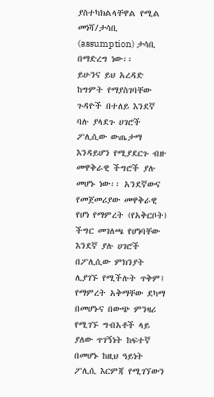ያስተካክልላቸዋል የሚል መነሻ/ታሳቢ (assumption) ታሳቢ በማድረግ ነው፡፡
ይሁንና ይህ አረዳድ ከግምት የማያስገባቸው ጉዳዮች በተለይ እንደኛ ባሉ ያላደጉ ሀገሮች ፖሊሲው ውጤታማ እንዳይሆን የሚያደርጉ ብዙ መዋቅራዊ ችግሮች ያሉ መሆኑ ነው፡፡ አንደኛውና የመጀመሪያው መዋቅራዊ የሆነ የማምረት (የአቅርቦት) ችግር መገለጫ የሆነባቸው እንደኛ ያሉ ሀገሮች በፖሊሲው ምክንያት ሊያገኙ የሚችሉት ጥቅም፤ የማምረት አቅማቸው ደካማ በመሆኑና በውጭ ምንዛሪ የሚገኙ ግብአቶች ላይ ያለው ጥገኝነት ከፍተኛ በመሆኑ ከዚህ ዓይነት ፖሊሲ እርምጃ የሚገኘውን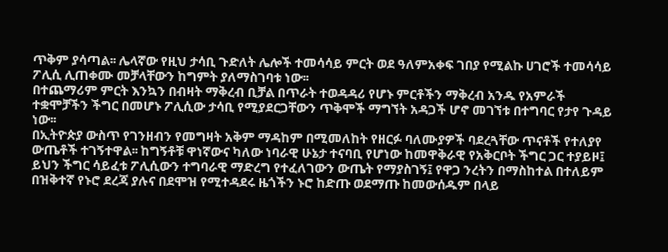ጥቅም ያሳጣል፡፡ ሌላኛው የዚህ ታሳቢ ጉድለት ሌሎች ተመሳሳይ ምርት ወደ ዓለምአቀፍ ገበያ የሚልኩ ሀገሮች ተመሳሳይ ፖሊሲ ሊጠቀሙ መቻላቸውን ከግምት ያለማስገባቱ ነው፡፡
በተጨማሪም ምርት እንኳን በብዛት ማቅረብ ቢቻል በጥራት ተወዳዳሪ የሆኑ ምርቶችን ማቅረብ አንዱ የአምራች ተቋሞቻችን ችግር በመሆኑ ፖሊሲው ታሳቢ የሚያደርጋቸውን ጥቅሞች ማግኘት አዳጋች ሆኖ መገኘቱ በተግባር የታየ ጉዳይ ነው፡፡
በኢትዮጵያ ውስጥ የገንዘብን የመግዛት አቅም ማዳከም በሚመለከት የዘርፉ ባለሙያዎች ባደረጓቸው ጥናቶች የተለያየ ውጤቶች ተገኝተዋል፡፡ ከግኝቶቹ ዋነኛውና ካለው ነባራዊ ሁኔታ ተናባቢ የሆነው ከመዋቅራዊ የአቅርቦት ችግር ጋር ተያይዞ፤ ይህን ችግር ሳይፈቱ ፖሊሲውን ተግባራዊ ማድረግ የተፈለገውን ውጤት የማያስገኝ፤ የዋጋ ንረትን በማስከተል በተለይም በዝቅተኛ የኑሮ ደረጃ ያሉና በደሞዝ የሚተዳደሩ ዜጎችን ኑሮ ከድጡ ወደማጡ ከመውሰዱም በላይ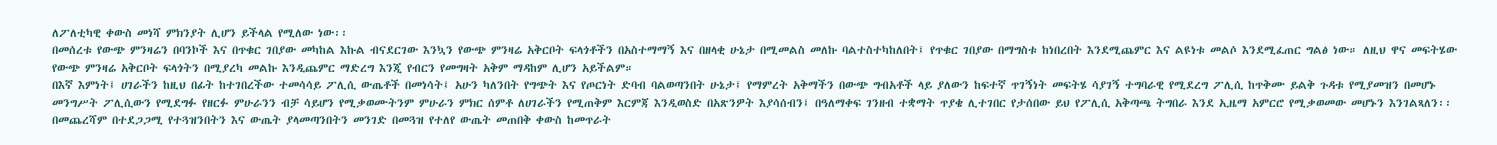ለፖለቲካዊ ቀውስ መነሻ ምክንያት ሊሆን ይችላል የሚለው ነው፡፡
በመሰረቱ የውጭ ምንዛሬን በባንኮች እና በጥቁር ገበያው መካከል እኩል ብናደርገው እንኳን የውጭ ምንዛሬ አቅርቦት ፍላጎቶችን በአስተማማኝ እና በዘላቂ ሁኔታ በሚመልስ መለኩ ባልተስተካከለበት፤ የጥቁር ገበያው በማግስቱ ከነበረበት እንደሚጨምር እና ልዩነቱ መልሶ እንደሚፈጠር ግልፅ ነው። ለዚህ ዋና መፍትሄው የውጭ ምንዛሬ አቅርቦት ፍላጎትን በሚያረካ መልኩ እንዲጨምር ማድረግ እንጂ የብርን የመግዛት አቅም ማዳከም ሊሆን አይችልም።
በእኛ እምነት፤ ሀገራችን ከዚህ በፊት ከተገበረችው ተመሳሳይ ፖሊሲ ውጤቶች በመነሳት፤ አሁን ካለንበት የግጭት እና የጦርነት ድባብ ባልወጣንበት ሁኔታ፤ የማምረት አቅማችን በውጭ ግብአቶች ላይ ያለውን ከፍተኛ ጥገኝነት መፍትሄ ሳያገኝ ተግባራዊ የሚደረግ ፖሊሲ ከጥቅሙ ይልቅ ጉዳቱ የሚያመዝን በመሆኑ መንግሥት ፖሊሲውን የሚደግፉ የዘርፉ ምሁራንን ብቻ ሳይሆን የሚቃወሙትንም ምሁራን ምክር ሰምቶ ለሀገራችን የሚጠቅም እርምጃ እንዲወስድ በአጽንዎት እያሳሰብን፤ በዓለማቀፍ ገንዘብ ተቋማት ጥያቄ ሊተገበር የታሰበው ይህ የፖሊሲ አቅጣጫ ትግበራ እንደ ኢዜማ አምርሮ የሚቃወመው መሆኑን እንገልጻለን፡፡
በመጨረሻም በተደጋጋሚ የተጓዝንበትን እና ውጤት ያላመጣንበትን መንገድ በመጓዝ የተለየ ውጤት መጠበቅ ቀውስ ከመጥራት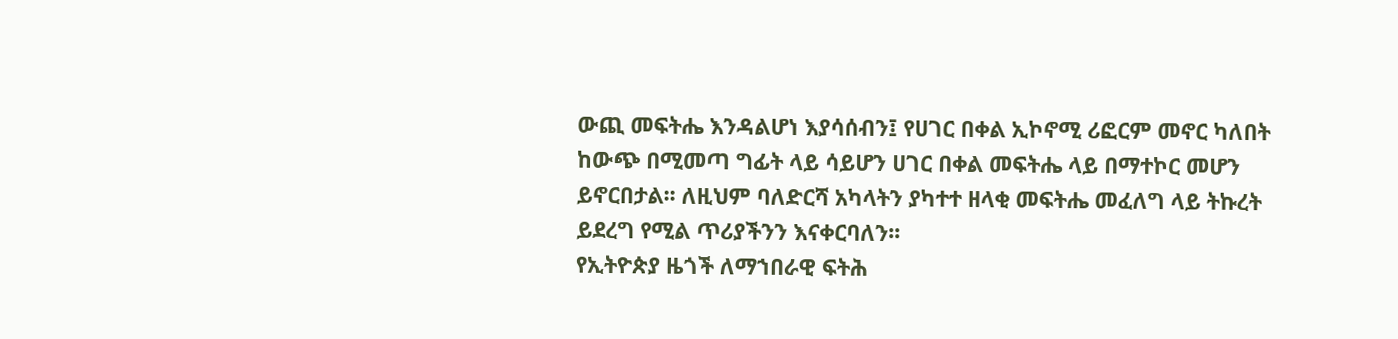ውጪ መፍትሔ እንዳልሆነ እያሳሰብን፤ የሀገር በቀል ኢኮኖሚ ሪፎርም መኖር ካለበት ከውጭ በሚመጣ ግፊት ላይ ሳይሆን ሀገር በቀል መፍትሔ ላይ በማተኮር መሆን ይኖርበታል፡፡ ለዚህም ባለድርሻ አካላትን ያካተተ ዘላቂ መፍትሔ መፈለግ ላይ ትኩረት ይደረግ የሚል ጥሪያችንን እናቀርባለን፡፡
የኢትዮጵያ ዜጎች ለማኀበራዊ ፍትሕ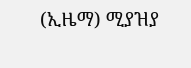(ኢዜማ) ሚያዝያ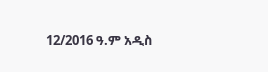12/2016 ዓ.ም አዲስ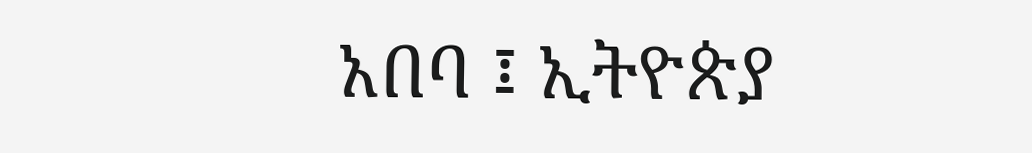አበባ ፤ ኢትዮጵያ